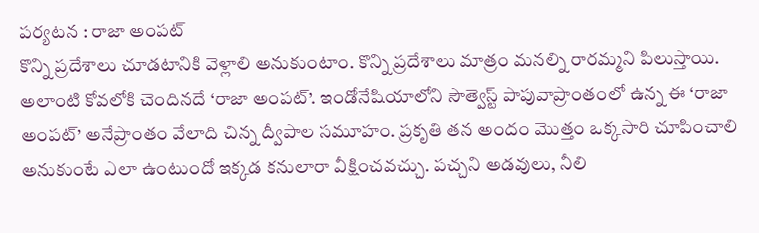పర్యటన : రాజా అంపట్
కొన్ని ప్రదేశాలు చూడటానికి వెళ్లాలి అనుకుంటాం. కొన్ని ప్రదేశాలు మాత్రం మనల్ని రారమ్మని పిలుస్తాయి. అలాంటి కోవలోకి చెందినదే ‘రాజా అంపట్’. ఇండోనేషియాలోని సౌత్వెస్ట్ పాపువాప్రాంతంలో ఉన్న ఈ ‘రాజా అంపట్’ అనేప్రాంతం వేలాది చిన్న ద్వీపాల సమూహం. ప్రకృతి తన అందం మొత్తం ఒక్కసారి చూపించాలి అనుకుంటే ఎలా ఉంటుందో ఇక్కడ కనులారా వీక్షించవచ్చు. పచ్చని అడవులు, నీలి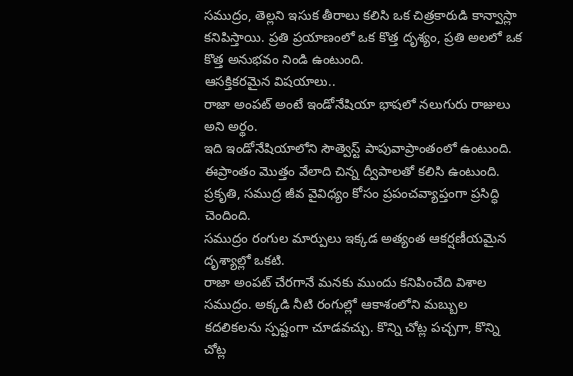సముద్రం, తెల్లని ఇసుక తీరాలు కలిసి ఒక చిత్రకారుడి కాన్వాస్లా కనిపిస్తాయి. ప్రతి ప్రయాణంలో ఒక కొత్త దృశ్యం, ప్రతి అలలో ఒక కొత్త అనుభవం నిండి ఉంటుంది.
ఆసక్తికరమైన విషయాలు..
రాజా అంపట్ అంటే ఇండోనేషియా భాషలో నలుగురు రాజులు అని అర్థం.
ఇది ఇండోనేషియాలోని సౌత్వెస్ట్ పాపువాప్రాంతంలో ఉంటుంది.
ఈప్రాంతం మొత్తం వేలాది చిన్న ద్వీపాలతో కలిసి ఉంటుంది.
ప్రకృతి, సముద్ర జీవ వైవిధ్యం కోసం ప్రపంచవ్యాప్తంగా ప్రసిద్ధి చెందింది.
సముద్రం రంగుల మార్పులు ఇక్కడ అత్యంత ఆకర్షణీయమైన దృశ్యాల్లో ఒకటి.
రాజా అంపట్ చేరగానే మనకు ముందు కనిపించేది విశాల సముద్రం. అక్కడి నీటి రంగుల్లో ఆకాశంలోని మబ్బుల కదలికలను స్పష్టంగా చూడవచ్చు. కొన్ని చోట్ల పచ్చగా, కొన్ని చోట్ల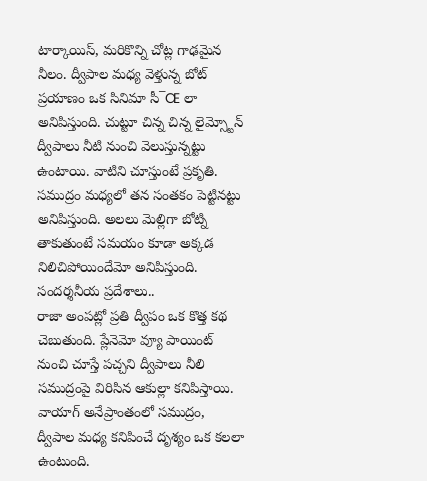టార్కాయిస్, మరికొన్ని చోట్ల గాఢమైన నీలం. ద్వీపాల మధ్య వెళ్తున్న బోట్ ప్రయాణం ఒక సినిమా సీ¯Œ లా అనిపిస్తుంది. చుట్టూ చిన్న చిన్న లైమ్స్టోన్ ద్వీపాలు నీటి నుంచి వెలుస్తున్నట్టు ఉంటాయి. వాటిని చూస్తుంటే ప్రకృతి. సముద్రం మధ్యలో తన సంతకం పెట్టినట్టు అనిపిస్తుంది. అలలు మెల్లిగా బోట్ని తాకుతుంటే సమయం కూడా అక్కడ నిలిచిపోయిందేమో అనిపిస్తుంది.
సందర్శనీయ ప్రదేశాలు..
రాజా అంపట్లో ప్రతి ద్వీపం ఒక కొత్త కథ చెబుతుంది. ప్లేనెమో వ్యూ పాయింట్ నుంచి చూస్తే పచ్చని ద్వీపాలు నీలి సముద్రంపై విరిసిన ఆకుల్లా కనిపిస్తాయి. వాయాగ్ అనేప్రాంతంలో సముద్రం, ద్వీపాల మధ్య కనిపించే దృశ్యం ఒక కలలా ఉంటుంది.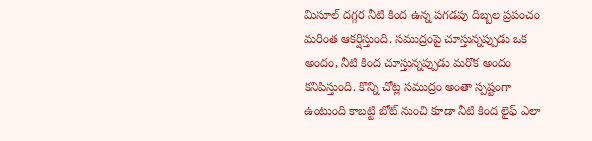మిసూల్ దగ్గర నీటి కింద ఉన్న పగడపు దిబ్బల ప్రపంచం మరింత ఆకర్షిస్తుంది. సముద్రంపై చూస్తున్నప్పుడు ఒక అందం, నీటి కింద చూస్తున్నప్పుడు మరొక అందం కనిపిస్తుంది. కొన్ని చోట్ల సముద్రం అంతా స్పష్టంగా ఉంటుంది కాబట్టి బోట్ నుంచి కూడా నీటి కింద లైఫ్ ఎలా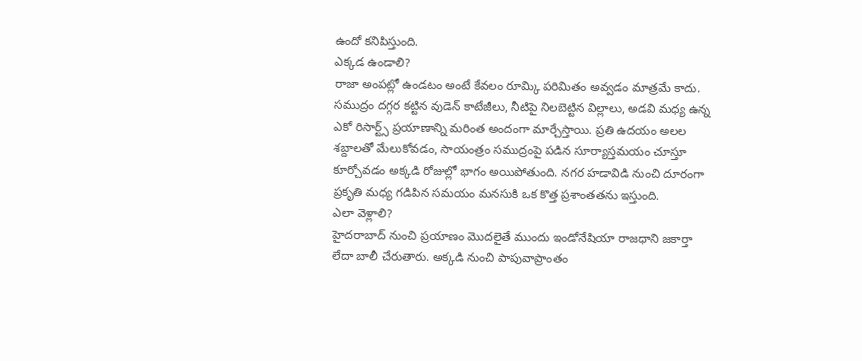ఉందో కనిపిస్తుంది.
ఎక్కడ ఉండాలి?
రాజా అంపట్లో ఉండటం అంటే కేవలం రూమ్కి పరిమితం అవ్వడం మాత్రమే కాదు. సముద్రం దగ్గర కట్టిన వుడెన్ కాటేజీలు, నీటిపై నిలబెట్టిన విల్లాలు, అడవి మధ్య ఉన్న ఎకో రిసార్ట్స్ ప్రయాణాన్ని మరింత అందంగా మార్చేస్తాయి. ప్రతి ఉదయం అలల శబ్దాలతో మేలుకోవడం, సాయంత్రం సముద్రంపై పడిన సూర్యాస్తమయం చూస్తూ కూర్చోవడం అక్కడి రోజుల్లో భాగం అయిపోతుంది. నగర హడావిడి నుంచి దూరంగా ప్రకృతి మధ్య గడిపిన సమయం మనసుకి ఒక కొత్త ప్రశాంతతను ఇస్తుంది.
ఎలా వెళ్లాలి?
హైదరాబాద్ నుంచి ప్రయాణం మొదలైతే ముందు ఇండోనేషియా రాజధాని జకార్తా లేదా బాలీ చేరుతారు. అక్కడి నుంచి పాపువాప్రాంతం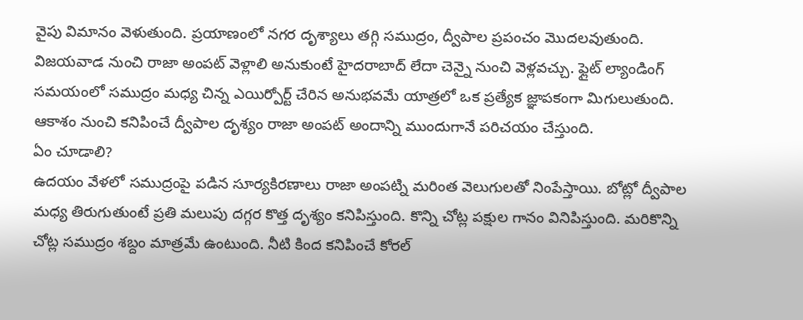వైపు విమానం వెళుతుంది. ప్రయాణంలో నగర దృశ్యాలు తగ్గి సముద్రం, ద్వీపాల ప్రపంచం మొదలవుతుంది.
విజయవాడ నుంచి రాజా అంపట్ వెళ్లాలి అనుకుంటే హైదరాబాద్ లేదా చెన్నై నుంచి వెళ్లవచ్చు. ఫ్లైట్ ల్యాండింగ్ సమయంలో సముద్రం మధ్య చిన్న ఎయిర్పోర్ట్ చేరిన అనుభవమే యాత్రలో ఒక ప్రత్యేక జ్ఞాపకంగా మిగులుతుంది. ఆకాశం నుంచి కనిపించే ద్వీపాల దృశ్యం రాజా అంపట్ అందాన్ని ముందుగానే పరిచయం చేస్తుంది.
ఏం చూడాలి?
ఉదయం వేళలో సముద్రంపై పడిన సూర్యకిరణాలు రాజా అంపట్ని మరింత వెలుగులతో నింపేస్తాయి. బోట్లో ద్వీపాల మధ్య తిరుగుతుంటే ప్రతి మలుపు దగ్గర కొత్త దృశ్యం కనిపిస్తుంది. కొన్ని చోట్ల పక్షుల గానం వినిపిస్తుంది. మరికొన్ని చోట్ల సముద్రం శబ్దం మాత్రమే ఉంటుంది. నీటి కింద కనిపించే కోరల్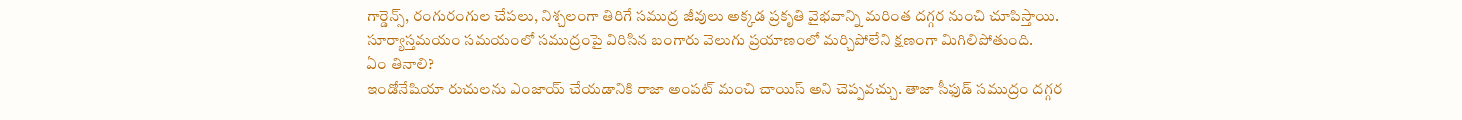గార్డెన్స్, రంగురంగుల చేపలు, నిశ్చలంగా తిరిగే సముద్ర జీవులు అక్కడ ప్రకృతి వైభవాన్ని మరింత దగ్గర నుంచి చూపిస్తాయి. సూర్యాస్తమయం సమయంలో సముద్రంపై విరిసిన బంగారు వెలుగు ప్రయాణంలో మర్చిపోలేని క్షణంగా మిగిలిపోతుంది.
ఏం తినాలి?
ఇండోనేషియా రుచులను ఎంజాయ్ చేయడానికి రాజా అంపట్ మంచి చాయిస్ అని చెప్పవచ్చు. తాజా సీఫుడ్ సముద్రం దగ్గర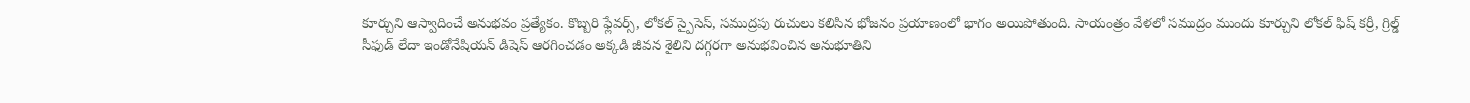కూర్చుని ఆస్వాదించే అనుభవం ప్రత్యేకం. కొబ్బరి ఫ్లేవర్స్, లోకల్ స్పైసెస్, సముద్రపు రుచులు కలిసిన భోజనం ప్రయాణంలో భాగం అయిపోతుంది. సాయంత్రం వేళలో సముద్రం ముందు కూర్చుని లోకల్ ఫిష్ కర్రీ, గ్రిల్డ్ సీఫుడ్ లేదా ఇండోనేషియన్ డిషెస్ ఆరగించడం అక్కడి జీవన శైలిని దగ్గరగా అనుభవించిన అనుభూతిని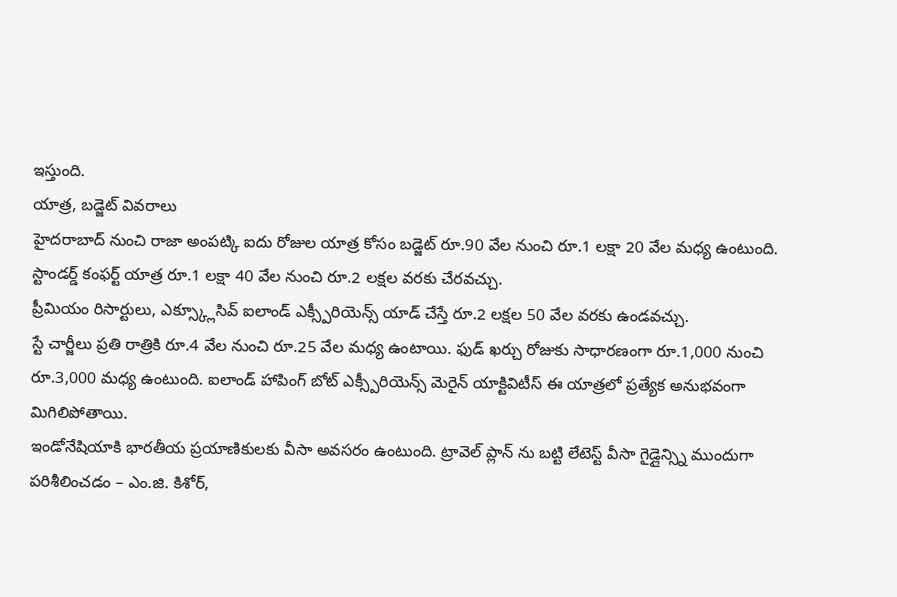ఇస్తుంది.
యాత్ర, బడ్జెట్ వివరాలు
హైదరాబాద్ నుంచి రాజా అంపట్కి ఐదు రోజుల యాత్ర కోసం బడ్జెట్ రూ.90 వేల నుంచి రూ.1 లక్షా 20 వేల మధ్య ఉంటుంది. స్టాండర్డ్ కంఫర్ట్ యాత్ర రూ.1 లక్షా 40 వేల నుంచి రూ.2 లక్షల వరకు చేరవచ్చు.
ప్రీమియం రిసార్టులు, ఎక్స్క్లూసివ్ ఐలాండ్ ఎక్స్పీరియెన్స్ యాడ్ చేస్తే రూ.2 లక్షల 50 వేల వరకు ఉండవచ్చు.
స్టే చార్జీలు ప్రతి రాత్రికి రూ.4 వేల నుంచి రూ.25 వేల మధ్య ఉంటాయి. ఫుడ్ ఖర్చు రోజుకు సాధారణంగా రూ.1,000 నుంచి రూ.3,000 మధ్య ఉంటుంది. ఐలాండ్ హాపింగ్ బోట్ ఎక్స్పీరియెన్స్ మెరైన్ యాక్టివిటీస్ ఈ యాత్రలో ప్రత్యేక అనుభవంగా మిగిలిపోతాయి.
ఇండోనేషియాకి భారతీయ ప్రయాణికులకు వీసా అవసరం ఉంటుంది. ట్రావెల్ ప్లాన్ ను బట్టి లేటెస్ట్ వీసా గైడ్లైన్స్ని ముందుగా పరిశీలించడం – ఎం.జి. కిశోర్,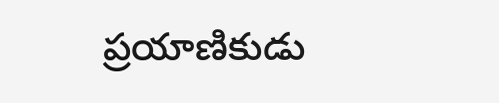ప్రయాణికుడు